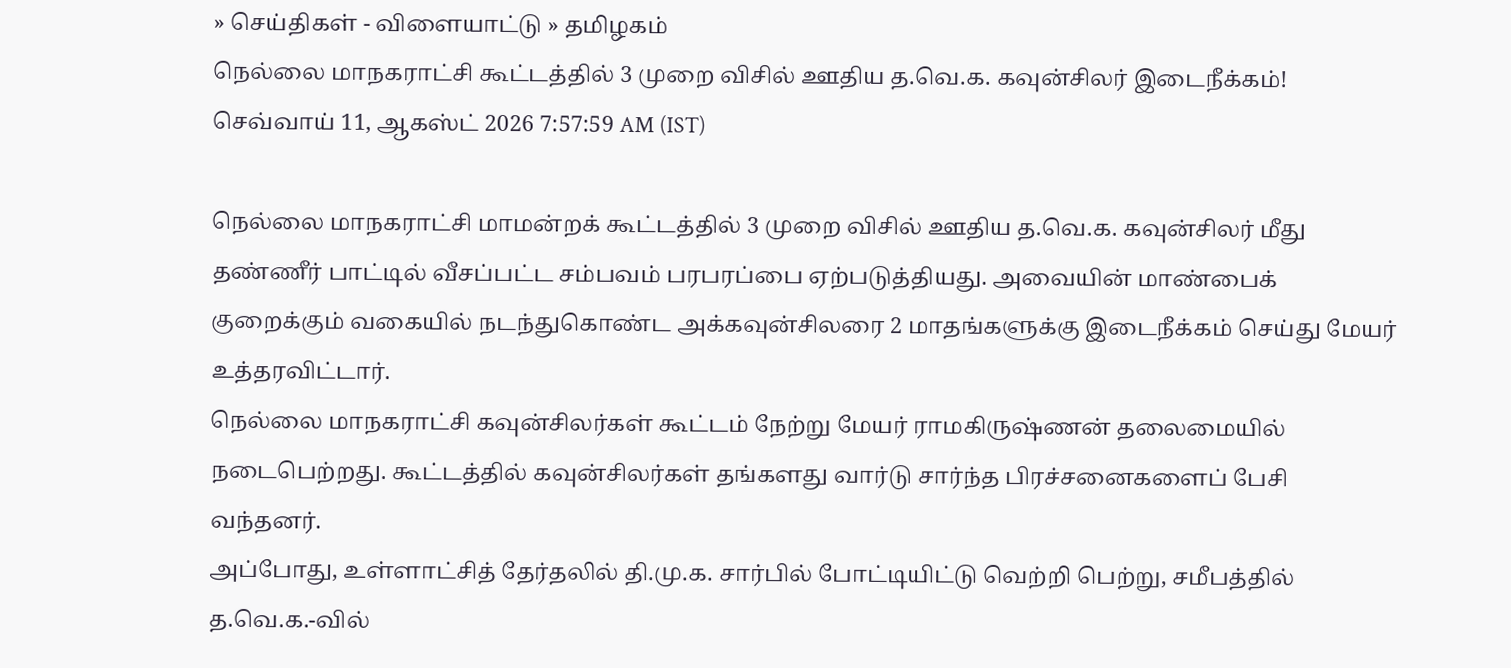» செய்திகள் - விளையாட்டு » தமிழகம்
நெல்லை மாநகராட்சி கூட்டத்தில் 3 முறை விசில் ஊதிய த.வெ.க. கவுன்சிலர் இடைநீக்கம்!
செவ்வாய் 11, ஆகஸ்ட் 2026 7:57:59 AM (IST)

நெல்லை மாநகராட்சி மாமன்றக் கூட்டத்தில் 3 முறை விசில் ஊதிய த.வெ.க. கவுன்சிலர் மீது தண்ணீர் பாட்டில் வீசப்பட்ட சம்பவம் பரபரப்பை ஏற்படுத்தியது. அவையின் மாண்பைக் குறைக்கும் வகையில் நடந்துகொண்ட அக்கவுன்சிலரை 2 மாதங்களுக்கு இடைநீக்கம் செய்து மேயர் உத்தரவிட்டார்.
நெல்லை மாநகராட்சி கவுன்சிலர்கள் கூட்டம் நேற்று மேயர் ராமகிருஷ்ணன் தலைமையில் நடைபெற்றது. கூட்டத்தில் கவுன்சிலர்கள் தங்களது வார்டு சார்ந்த பிரச்சனைகளைப் பேசி வந்தனர்.
அப்போது, உள்ளாட்சித் தேர்தலில் தி.மு.க. சார்பில் போட்டியிட்டு வெற்றி பெற்று, சமீபத்தில் த.வெ.க.-வில்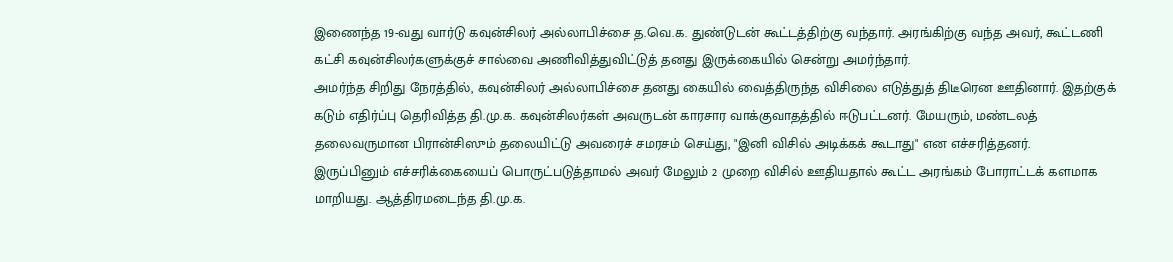இணைந்த 19-வது வார்டு கவுன்சிலர் அல்லாபிச்சை த.வெ.க. துண்டுடன் கூட்டத்திற்கு வந்தார். அரங்கிற்கு வந்த அவர், கூட்டணி கட்சி கவுன்சிலர்களுக்குச் சால்வை அணிவித்துவிட்டுத் தனது இருக்கையில் சென்று அமர்ந்தார்.
அமர்ந்த சிறிது நேரத்தில், கவுன்சிலர் அல்லாபிச்சை தனது கையில் வைத்திருந்த விசிலை எடுத்துத் திடீரென ஊதினார். இதற்குக் கடும் எதிர்ப்பு தெரிவித்த தி.மு.க. கவுன்சிலர்கள் அவருடன் காரசார வாக்குவாதத்தில் ஈடுபட்டனர். மேயரும், மண்டலத் தலைவருமான பிரான்சிஸும் தலையிட்டு அவரைச் சமரசம் செய்து, "இனி விசில் அடிக்கக் கூடாது" என எச்சரித்தனர்.
இருப்பினும் எச்சரிக்கையைப் பொருட்படுத்தாமல் அவர் மேலும் 2 முறை விசில் ஊதியதால் கூட்ட அரங்கம் போராட்டக் களமாக மாறியது. ஆத்திரமடைந்த தி.மு.க.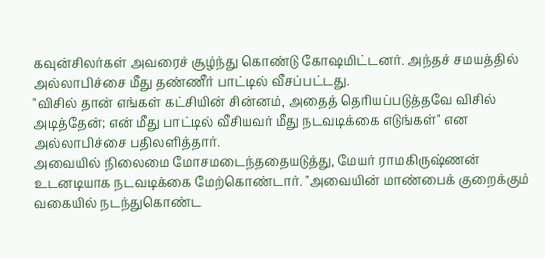கவுன்சிலர்கள் அவரைச் சூழ்ந்து கொண்டு கோஷமிட்டனர். அந்தச் சமயத்தில் அல்லாபிச்சை மீது தண்ணீர் பாட்டில் வீசப்பட்டது.
"விசில் தான் எங்கள் கட்சியின் சின்னம், அதைத் தெரியப்படுத்தவே விசில் அடித்தேன்; என் மீது பாட்டில் வீசியவர் மீது நடவடிக்கை எடுங்கள்" என அல்லாபிச்சை பதிலளித்தார்.
அவையில் நிலைமை மோசமடைந்ததையடுத்து, மேயர் ராமகிருஷ்ணன் உடனடியாக நடவடிக்கை மேற்கொண்டார். "அவையின் மாண்பைக் குறைக்கும் வகையில் நடந்துகொண்ட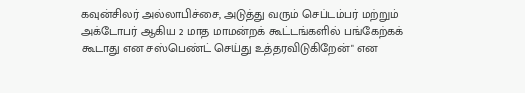கவுன்சிலர் அல்லாபிச்சை, அடுத்து வரும் செப்டம்பர் மற்றும் அக்டோபர் ஆகிய 2 மாத மாமன்றக் கூட்டங்களில் பங்கேற்கக் கூடாது என சஸ்பெண்ட் செய்து உத்தரவிடுகிறேன்" என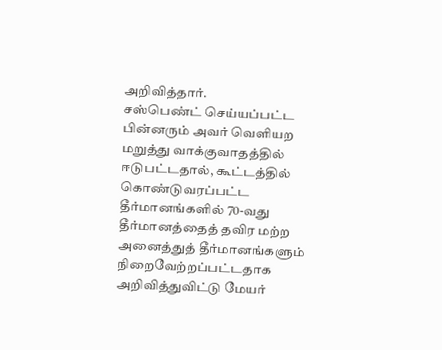அறிவித்தார்.
சஸ்பெண்ட் செய்யப்பட்ட பின்னரும் அவர் வெளியற மறுத்து வாக்குவாதத்தில் ஈடுபட்டதால், கூட்டத்தில் கொண்டுவரப்பட்ட தீர்மானங்களில் 70-வது தீர்மானத்தைத் தவிர மற்ற அனைத்துத் தீர்மானங்களும் நிறைவேற்றப்பட்டதாக அறிவித்துவிட்டு மேயர்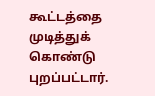கூட்டத்தை முடித்துக் கொண்டு புறப்பட்டார்.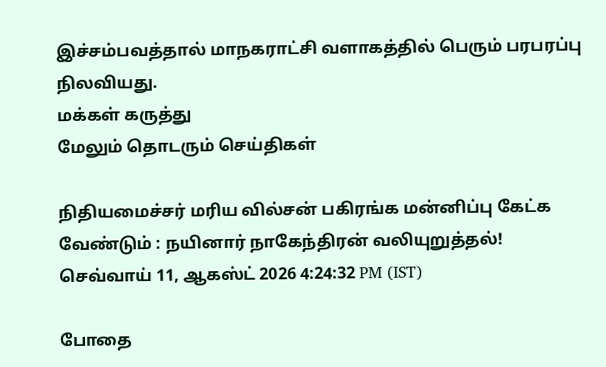இச்சம்பவத்தால் மாநகராட்சி வளாகத்தில் பெரும் பரபரப்பு நிலவியது.
மக்கள் கருத்து
மேலும் தொடரும் செய்திகள்

நிதியமைச்சர் மரிய வில்சன் பகிரங்க மன்னிப்பு கேட்க வேண்டும் : நயினார் நாகேந்திரன் வலியுறுத்தல்!
செவ்வாய் 11, ஆகஸ்ட் 2026 4:24:32 PM (IST)

போதை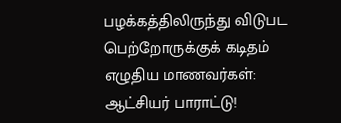பழக்கத்திலிருந்து விடுபட பெற்றோருக்குக் கடிதம் எழுதிய மாணவர்கள்: ஆட்சியர் பாராட்டு!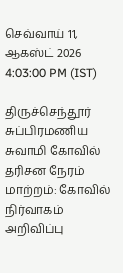செவ்வாய் 11, ஆகஸ்ட் 2026 4:03:00 PM (IST)

திருச்செந்தூர் சுப்பிரமணிய சுவாமி கோவில் தரிசன நேரம் மாற்றம்: கோவில் நிர்வாகம் அறிவிப்பு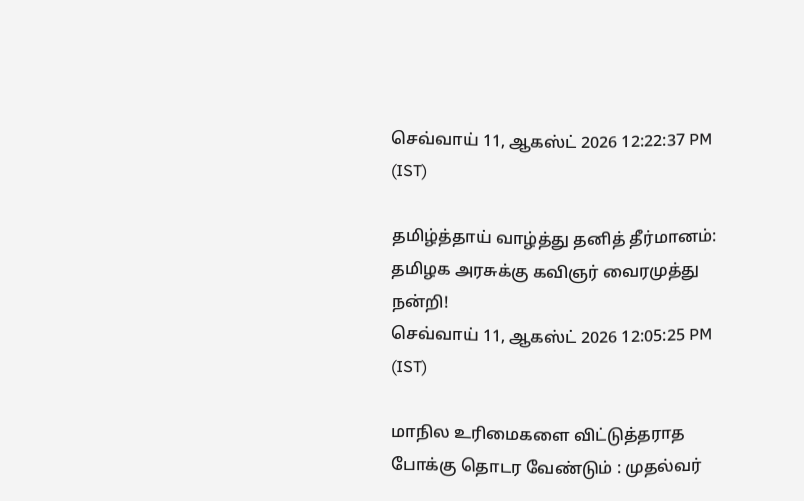செவ்வாய் 11, ஆகஸ்ட் 2026 12:22:37 PM (IST)

தமிழ்த்தாய் வாழ்த்து தனித் தீர்மானம்: தமிழக அரசுக்கு கவிஞர் வைரமுத்து நன்றி!
செவ்வாய் 11, ஆகஸ்ட் 2026 12:05:25 PM (IST)

மாநில உரிமைகளை விட்டுத்தராத போக்கு தொடர வேண்டும் : முதல்வர்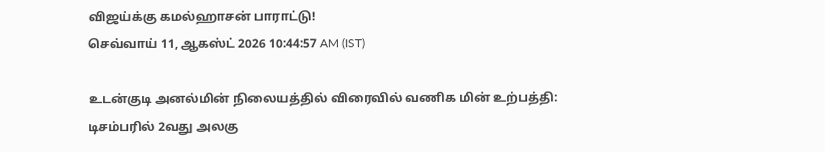விஜய்க்கு கமல்ஹாசன் பாராட்டு!
செவ்வாய் 11, ஆகஸ்ட் 2026 10:44:57 AM (IST)

உடன்குடி அனல்மின் நிலையத்தில் விரைவில் வணிக மின் உற்பத்தி: டிசம்பரில் 2வது அலகு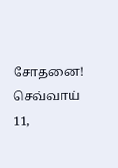சோதனை!
செவ்வாய் 11,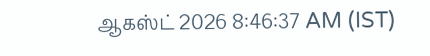ஆகஸ்ட் 2026 8:46:37 AM (IST)